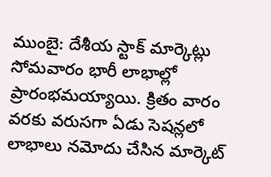ముంబై: దేశీయ స్టాక్ మార్కెట్లు సోమవారం భారీ లాభాల్లో ప్రారంభమయ్యాయి. క్రితం వారం వరకు వరుసగా ఏడు సెషన్లలో లాభాలు నమోదు చేసిన మార్కెట్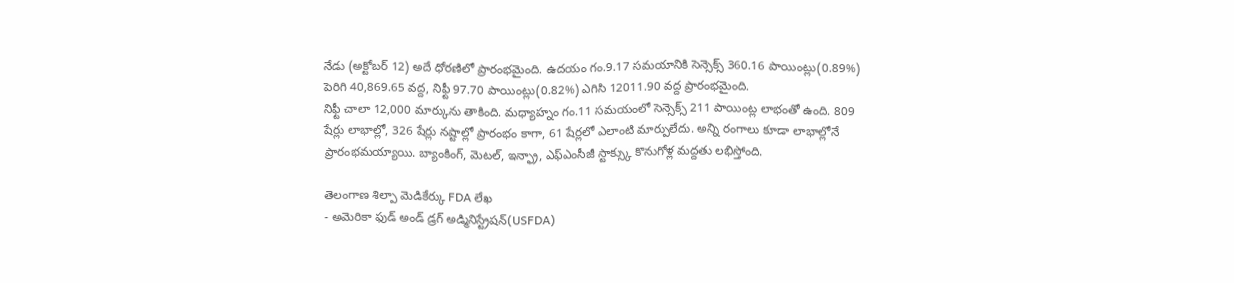నేడు (అక్టోబర్ 12) అదే ధోరణిలో ప్రారంభమైంది. ఉదయం గం.9.17 సమయానికి సెన్సెక్స్ 360.16 పాయింట్లు(0.89%) పెరిగి 40,869.65 వద్ద, నిఫ్టీ 97.70 పాయింట్లు(0.82%) ఎగిసి 12011.90 వద్ద ప్రారంభమైంది.
నిఫ్టీ చాలా 12,000 మార్కును తాకింది. మధ్యాహ్నం గం.11 సమయంలో సెన్సెక్స్ 211 పాయింట్ల లాభంతో ఉంది. 809 షేర్లు లాభాల్లో, 326 షేర్లు నష్టాల్లో ప్రారంభం కాగా, 61 షేర్లలో ఎలాంటి మార్పులేదు. అన్ని రంగాలు కూడా లాభాల్లోనే ప్రారంభమయ్యాయి. బ్యాంకింగ్, మెటల్, ఇన్ఫ్రా, ఎఫ్ఎంసీజీ స్టాక్స్కు కొనుగోళ్ల మద్దతు లభిస్తోంది.

తెలంగాణ శిల్పా మెడికేర్కు FDA లేఖ
- అమెరికా ఫుడ్ అండ్ డ్రగ్ అడ్మినిస్ట్రేషన్(USFDA)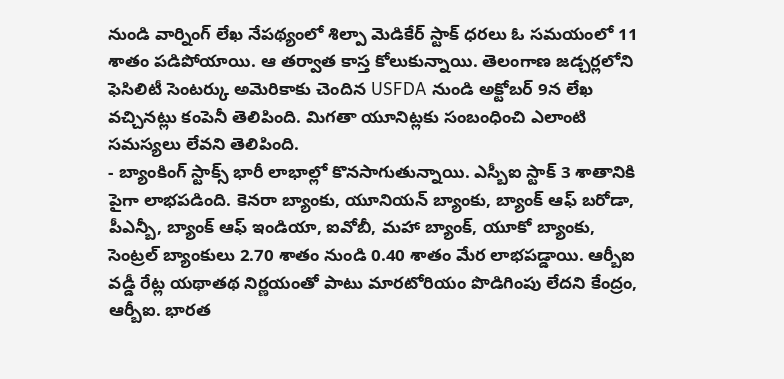నుండి వార్నింగ్ లేఖ నేపథ్యంలో శిల్పా మెడికేర్ స్టాక్ ధరలు ఓ సమయంలో 11 శాతం పడిపోయాయి. ఆ తర్వాత కాస్త కోలుకున్నాయి. తెలంగాణ జడ్చర్లలోని ఫెసిలిటీ సెంటర్కు అమెరికాకు చెందిన USFDA నుండి అక్టోబర్ 9న లేఖ వచ్చినట్లు కంపెనీ తెలిపింది. మిగతా యూనిట్లకు సంబంధించి ఎలాంటి సమస్యలు లేవని తెలిపింది.
- బ్యాంకింగ్ స్టాక్స్ భారీ లాభాల్లో కొనసాగుతున్నాయి. ఎస్బీఐ స్టాక్ 3 శాతానికి పైగా లాభపడింది. కెనరా బ్యాంకు, యూనియన్ బ్యాంకు, బ్యాంక్ ఆఫ్ బరోడా, పీఎన్బీ, బ్యాంక్ ఆఫ్ ఇండియా, ఐవోబీ, మహా బ్యాంక్, యూకో బ్యాంకు, సెంట్రల్ బ్యాంకులు 2.70 శాతం నుండి 0.40 శాతం మేర లాభపడ్డాయి. ఆర్బీఐ వడ్డీ రేట్ల యథాతథ నిర్ణయంతో పాటు మారటోరియం పొడిగింపు లేదని కేంద్రం, ఆర్బీఐ. భారత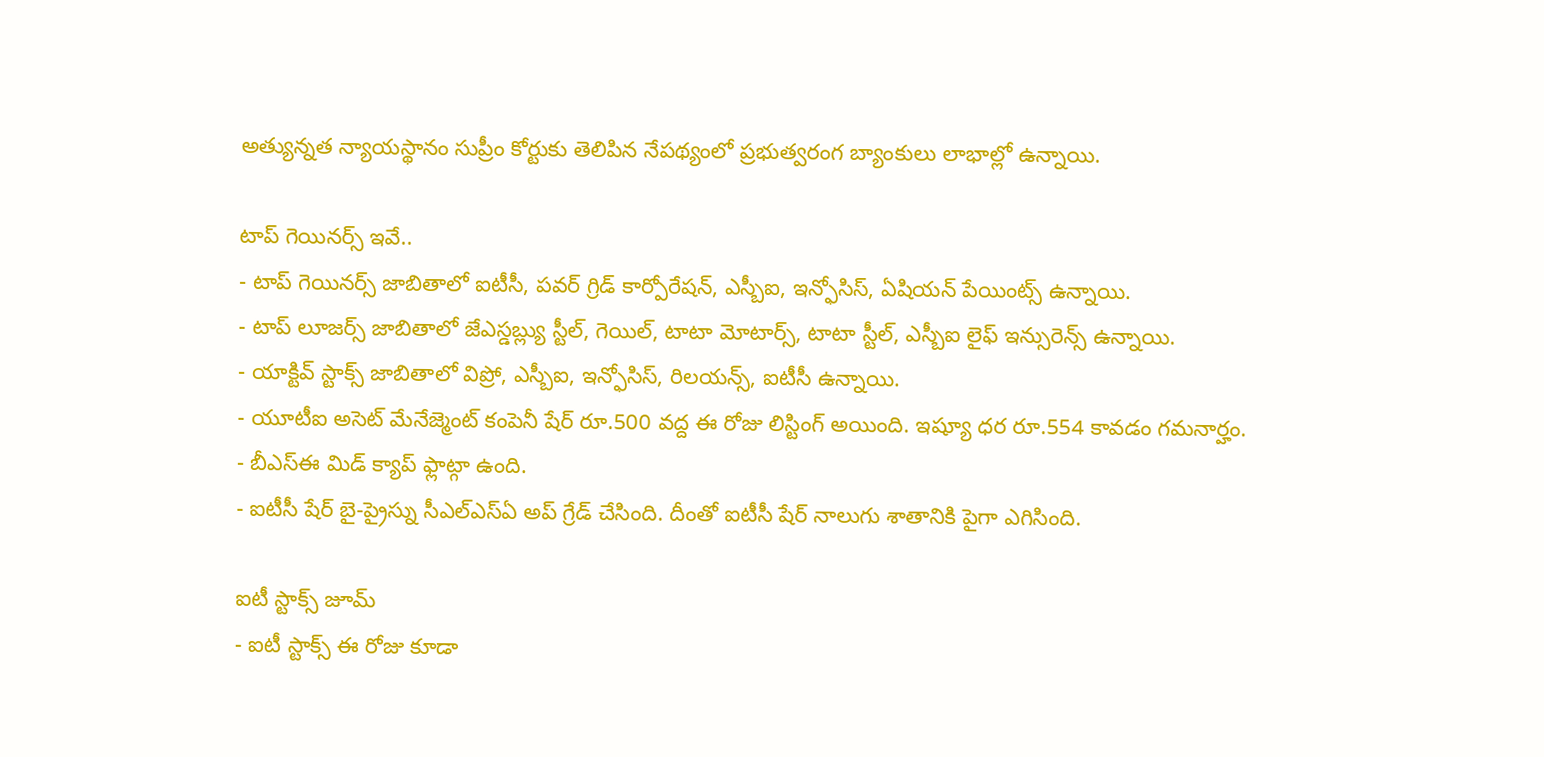అత్యున్నత న్యాయస్థానం సుప్రీం కోర్టుకు తెలిపిన నేపథ్యంలో ప్రభుత్వరంగ బ్యాంకులు లాభాల్లో ఉన్నాయి.

టాప్ గెయినర్స్ ఇవే..
- టాప్ గెయినర్స్ జాబితాలో ఐటీసీ, పవర్ గ్రిడ్ కార్పోరేషన్, ఎస్బీఐ, ఇన్ఫోసిస్, ఏషియన్ పేయింట్స్ ఉన్నాయి.
- టాప్ లూజర్స్ జాబితాలో జేఎస్డబ్ల్యు స్టీల్, గెయిల్, టాటా మోటార్స్, టాటా స్టీల్, ఎస్బీఐ లైఫ్ ఇన్సురెన్స్ ఉన్నాయి.
- యాక్టివ్ స్టాక్స్ జాబితాలో విప్రో, ఎస్బీఐ, ఇన్ఫోసిస్, రిలయన్స్, ఐటీసీ ఉన్నాయి.
- యూటీఐ అసెట్ మేనేజ్మెంట్ కంపెనీ షేర్ రూ.500 వద్ద ఈ రోజు లిస్టింగ్ అయింది. ఇష్యూ ధర రూ.554 కావడం గమనార్హం.
- బీఎస్ఈ మిడ్ క్యాప్ ఫ్లాట్గా ఉంది.
- ఐటీసీ షేర్ బై-ప్రైస్ను సీఎల్ఎస్ఏ అప్ గ్రేడ్ చేసింది. దీంతో ఐటీసీ షేర్ నాలుగు శాతానికి పైగా ఎగిసింది.

ఐటీ స్టాక్స్ జూమ్
- ఐటీ స్టాక్స్ ఈ రోజు కూడా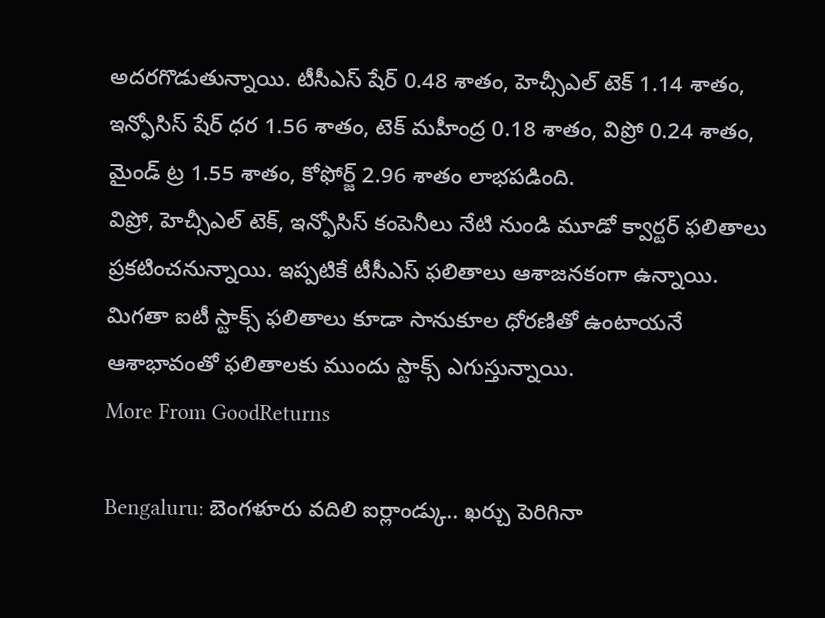అదరగొడుతున్నాయి. టీసీఎస్ షేర్ 0.48 శాతం, హెచ్సీఎల్ టెక్ 1.14 శాతం, ఇన్ఫోసిస్ షేర్ ధర 1.56 శాతం, టెక్ మహీంద్ర 0.18 శాతం, విప్రో 0.24 శాతం, మైండ్ ట్ర 1.55 శాతం, కోఫోర్జ్ 2.96 శాతం లాభపడింది.
విప్రో, హెచ్సీఎల్ టెక్, ఇన్ఫోసిస్ కంపెనీలు నేటి నుండి మూడో క్వార్టర్ ఫలితాలు ప్రకటించనున్నాయి. ఇప్పటికే టీసీఎస్ ఫలితాలు ఆశాజనకంగా ఉన్నాయి. మిగతా ఐటీ స్టాక్స్ ఫలితాలు కూడా సానుకూల ధోరణితో ఉంటాయనే ఆశాభావంతో ఫలితాలకు ముందు స్టాక్స్ ఎగుస్తున్నాయి.
More From GoodReturns

Bengaluru: బెంగళూరు వదిలి ఐర్లాండ్కు.. ఖర్చు పెరిగినా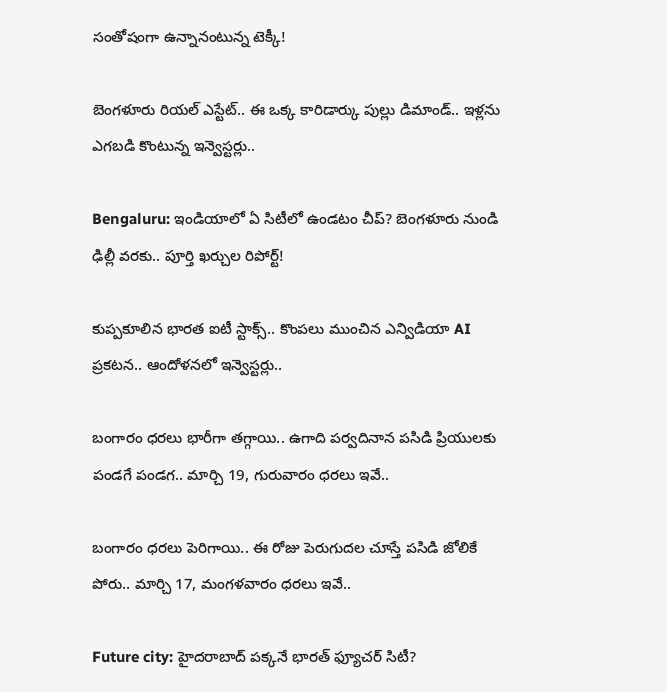సంతోషంగా ఉన్నానంటున్న టెక్కీ!

బెంగళూరు రియల్ ఎస్టేట్.. ఈ ఒక్క కారిడార్కు పుల్లు డిమాండ్.. ఇళ్లను ఎగబడి కొంటున్న ఇన్వెస్టర్లు..

Bengaluru: ఇండియాలో ఏ సిటీలో ఉండటం చీప్? బెంగళూరు నుండి ఢిల్లీ వరకు.. పూర్తి ఖర్చుల రిపోర్ట్!

కుప్పకూలిన భారత ఐటీ స్టాక్స్.. కొంపలు ముంచిన ఎన్విడియా AI ప్రకటన.. ఆందోళనలో ఇన్వెస్టర్లు..

బంగారం ధరలు భారీగా తగ్గాయి.. ఉగాది పర్వదినాన పసిడి ప్రియులకు పండగే పండగ.. మార్చి 19, గురువారం ధరలు ఇవే..

బంగారం ధరలు పెరిగాయి.. ఈ రోజు పెరుగుదల చూస్తే పసిడి జోలికే పోరు.. మార్చి 17, మంగళవారం ధరలు ఇవే..

Future city: హైదరాబాద్ పక్కనే భారత్ ఫ్యూచర్ సిటీ?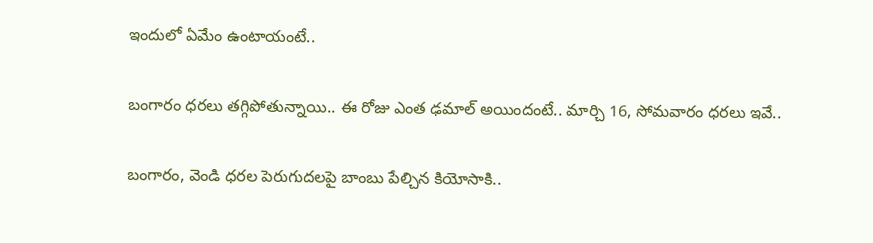ఇందులో ఏమేం ఉంటాయంటే..

బంగారం ధరలు తగ్గిపోతున్నాయి.. ఈ రోజు ఎంత ఢమాల్ అయిందంటే.. మార్చి 16, సోమవారం ధరలు ఇవే..

బంగారం, వెండి ధరల పెరుగుదలపై బాంబు పేల్చిన కియోసాకి..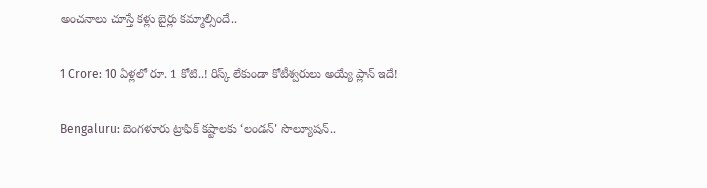అంచనాలు చూస్తే కళ్లు బైర్లు కమ్మాల్సిందే..

1 Crore: 10 ఏళ్లలో రూ. 1 కోటి..! రిస్క్ లేకుండా కోటీశ్వరులు అయ్యే ప్లాన్ ఇదే!

Bengaluru: బెంగళూరు ట్రాఫిక్ కష్టాలకు ‘లండన్' సొల్యూషన్..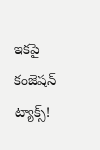ఇకపై కంజెషన్ ట్యాక్స్!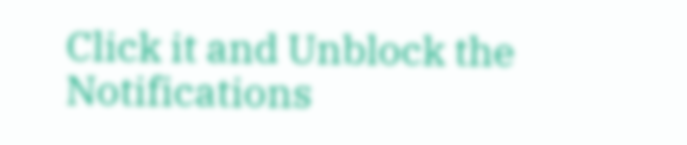Click it and Unblock the Notifications